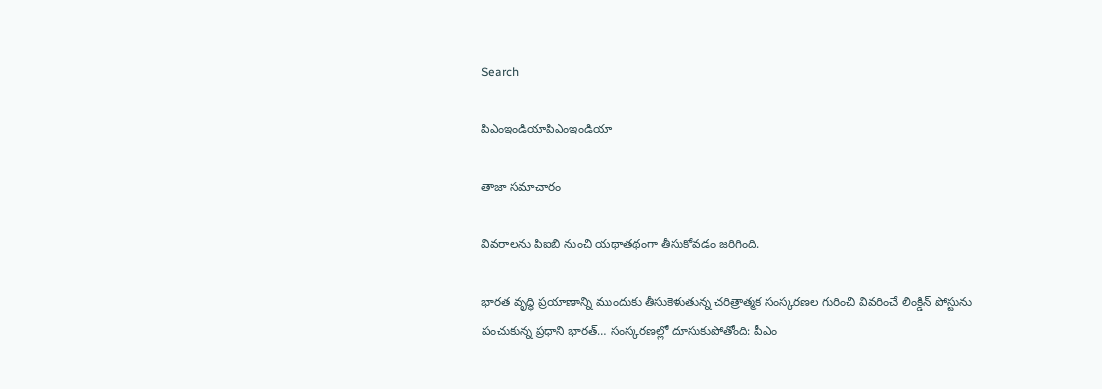Search

పిఎంఇండియాపిఎంఇండియా

తాజా స‌మాచారం

వివరాలను పిఐబి నుంచి యథాతథంగా తీసుకోవడం జరిగింది.

భారత వృద్ధి ప్రయాణాన్ని ముందుకు తీసుకెళుతున్న చరిత్రాత్మక సంస్కరణల గురించి వివరించే లింక్డిన్ పోస్టును పంచుకున్న ప్రధాని భారత్… సంస్కరణల్లో దూసుకుపోతోంది: పీఎం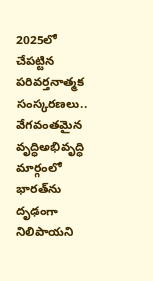2025లో చేపట్టిన పరివర్తనాత్మక సంస్కరణలు.. వేగవంతమైన వృద్ధిఅభివృద్ధి మార్గంలో భారత్‌ను దృఢంగా నిలిపాయని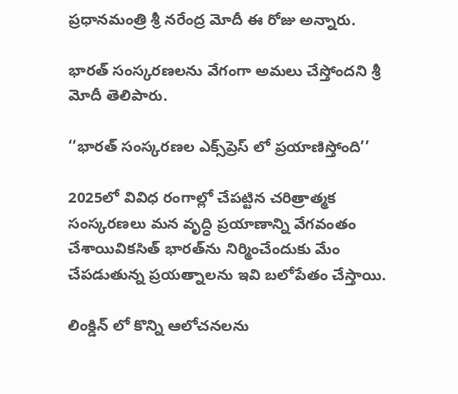ప్రధానమంత్రి శ్రీ నరేంద్ర మోదీ ఈ రోజు అన్నారు.

భారత్ సంస్కరణలను వేగంగా అమలు చేస్తోందని శ్రీ మోదీ తెలిపారు.

‘‘భారత్ సంస్కరణల ఎక్స్‌ప్రెస్‌ లో ప్రయాణిస్తోంది’’

2025లో వివిధ రంగాల్లో చేపట్టిన చరిత్రాత్మక సంస్కరణలు మన వృద్ధి ప్రయాణాన్ని వేగవంతం చేశాయివికసిత్ భారత్‌ను నిర్మించేందుకు మేం చేపడుతున్న ప్రయత్నాలను ఇవి బలోపేతం చేస్తాయి.

లింక్డిన్‌ లో కొన్ని ఆలోచనలను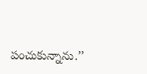పంచుకున్నాను.’’